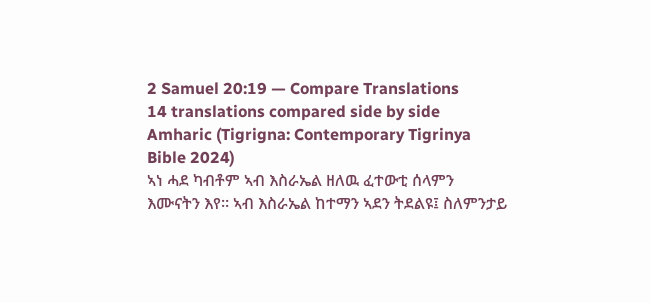2 Samuel 20:19 — Compare Translations
14 translations compared side by side
Amharic (Tigrigna: Contemporary Tigrinya Bible 2024)
ኣነ ሓደ ካብቶም ኣብ እስራኤል ዘለዉ ፈተውቲ ሰላምን እሙናትን እየ። ኣብ እስራኤል ከተማን ኣደን ትደልዩ፤ ስለምንታይ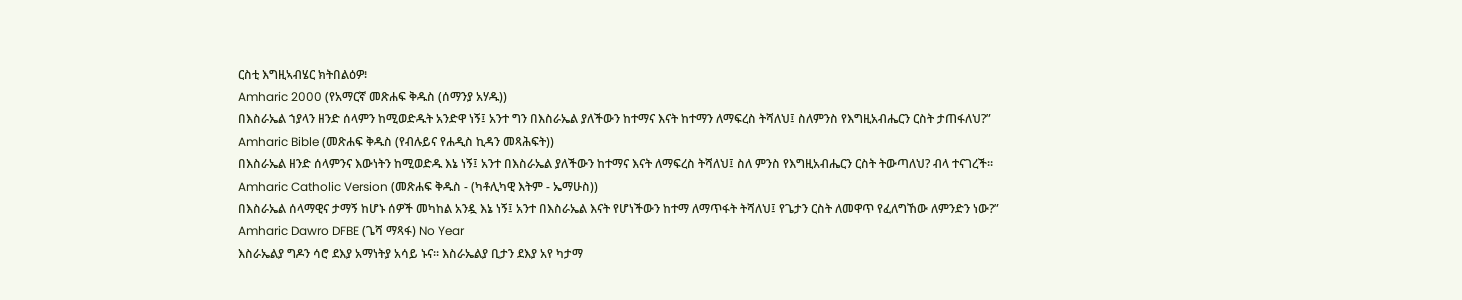ርስቲ እግዚኣብሄር ክትበልዕዎ፧
Amharic 2000 (የአማርኛ መጽሐፍ ቅዱስ (ሰማንያ አሃዱ))
በእስራኤል ኀያላን ዘንድ ሰላምን ከሚወድዱት አንድዋ ነኝ፤ አንተ ግን በእስራኤል ያለችውን ከተማና እናት ከተማን ለማፍረስ ትሻለህ፤ ስለምንስ የእግዚአብሔርን ርስት ታጠፋለህ?”
Amharic Bible (መጽሐፍ ቅዱስ (የብሉይና የሐዲስ ኪዳን መጻሕፍት))
በእስራኤል ዘንድ ሰላምንና እውነትን ከሚወድዱ እኔ ነኝ፤ አንተ በእስራኤል ያለችውን ከተማና እናት ለማፍረስ ትሻለህ፤ ስለ ምንስ የእግዚአብሔርን ርስት ትውጣለህ? ብላ ተናገረች።
Amharic Catholic Version (መጽሐፍ ቅዱስ - (ካቶሊካዊ እትም - ኤማሁስ))
በእስራኤል ሰላማዊና ታማኝ ከሆኑ ሰዎች መካከል አንዷ እኔ ነኝ፤ አንተ በእስራኤል እናት የሆነችውን ከተማ ለማጥፋት ትሻለህ፤ የጌታን ርስት ለመዋጥ የፈለግኸው ለምንድን ነው?”
Amharic Dawro DFBE (ጌሻ ማጻፋ) No Year
እስራኤልያ ግዶን ሳሮ ደእያ አማነትያ አሳይ ኑና። እስራኤልያ ቢታን ደእያ አየ ካታማ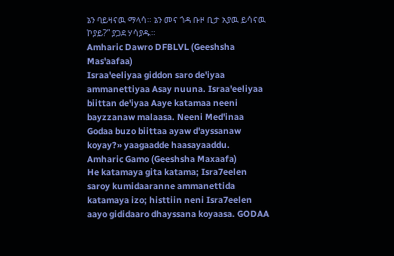ኔን ባይዛናዉ ማላሳ። ኔን መና ጎዳ ቡዞ ቢታ አያዉ ይሳናዉ ኮያይ?” ያጋደ ሃሳያዱ።
Amharic Dawro DFBLVL (Geeshsha Mas'aafaa)
Israa'eeliyaa giddon saro de'iyaa ammanettiyaa Asay nuuna. Israa'eeliyaa biittan de'iyaa Aaye katamaa neeni bayzzanaw malaasa. Neeni Med'inaa Godaa buzo biittaa ayaw d'ayssanaw koyay?» yaagaadde haasayaaddu.
Amharic Gamo (Geeshsha Maxaafa)
He katamaya gita katama; Isra7eelen saroy kumidaaranne ammanettida katamaya izo; histtiin neni Isra7eelen aayo gididaaro dhayssana koyaasa. GODAA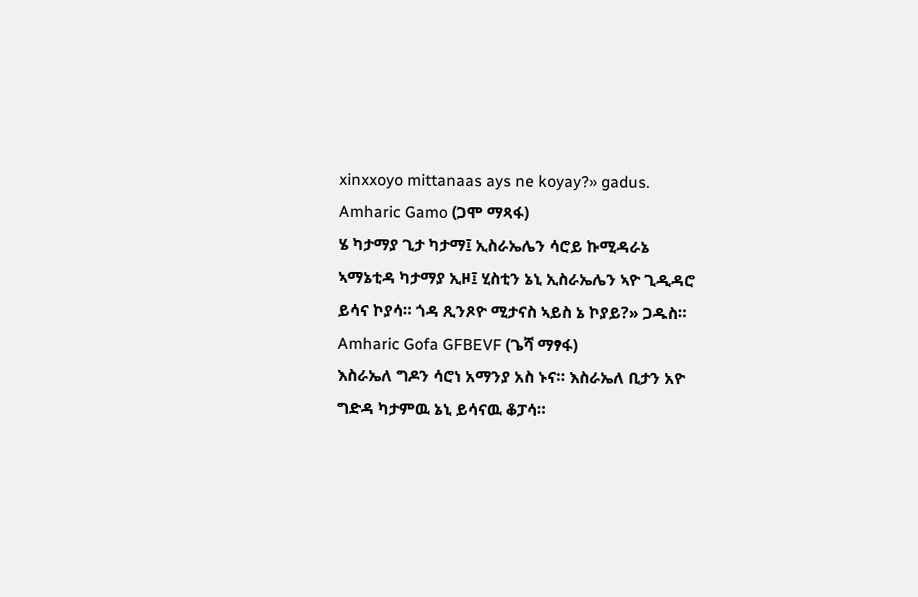xinxxoyo mittanaas ays ne koyay?» gadus.
Amharic Gamo (ጋሞ ማጻፋ)
ሄ ካታማያ ጊታ ካታማ፤ ኢስራኤሌን ሳሮይ ኩሚዳራኔ ኣማኔቲዳ ካታማያ ኢዞ፤ ሂስቲን ኔኒ ኢስራኤሌን ኣዮ ጊዲዳሮ ይሳና ኮያሳ። ጎዳ ጺንጾዮ ሚታናስ ኣይስ ኔ ኮያይ?» ጋዱስ።
Amharic Gofa GFBEVF (ጌሻ ማፃፋ)
እስራኤለ ግዶን ሳሮነ አማንያ አስ ኑና። እስራኤለ ቢታን አዮ ግድዳ ካታምዉ ኔኒ ይሳናዉ ቆፓሳ።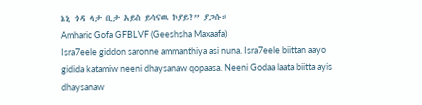ኔኒ ጎዳ ላታ ቢታ አይስ ይሳናዉ ኮያይ?” ያጋሱ።
Amharic Gofa GFBLVF (Geeshsha Maxaafa)
Isra7eele giddon saronne ammanthiya asi nuna. Isra7eele biittan aayo gidida katamiw neeni dhaysanaw qopaasa. Neeni Godaa laata biitta ayis dhaysanaw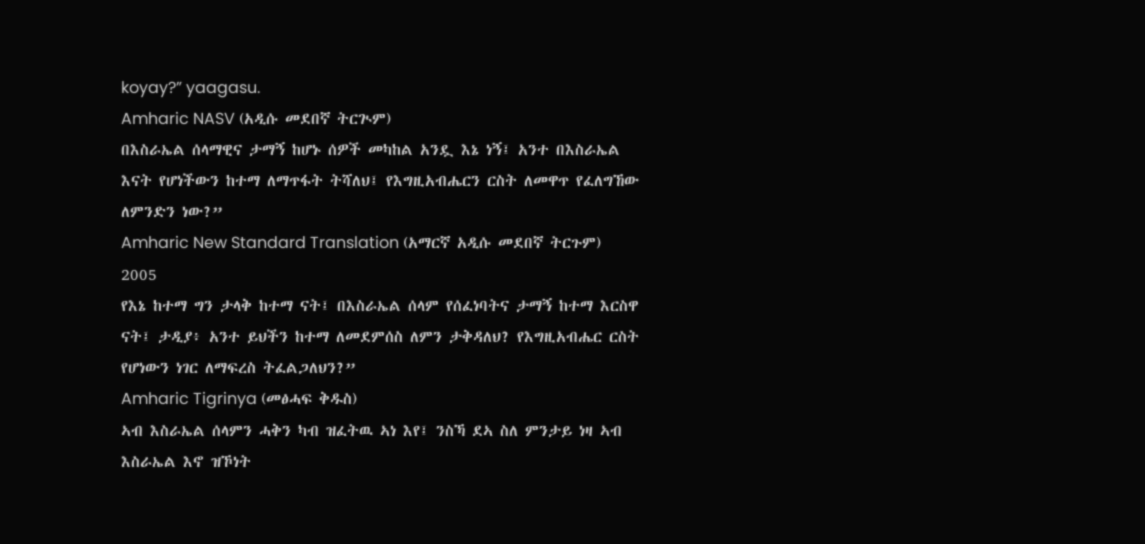koyay?” yaagasu.
Amharic NASV (አዲሱ መደበኛ ትርጒም)
በእስራኤል ሰላማዊና ታማኝ ከሆኑ ሰዎች መካከል አንዷ እኔ ነኝ፤ አንተ በእስራኤል እናት የሆነችውን ከተማ ለማጥፋት ትሻለህ፤ የእግዚአብሔርን ርስት ለመዋጥ የፈለግኸው ለምንድን ነው?”
Amharic New Standard Translation (አማርኛ አዲሱ መደበኛ ትርጉም) 2005
የእኔ ከተማ ግን ታላቅ ከተማ ናት፤ በእስራኤል ሰላም የሰፈነባትና ታማኝ ከተማ እርስዋ ናት፤ ታዲያ፥ አንተ ይህችን ከተማ ለመደምሰስ ለምን ታቅዳለህ? የእግዚአብሔር ርስት የሆነውን ነገር ለማፍረስ ትፈልጋለህን?”
Amharic Tigrinya (መፅሓፍ ቅዱስ)
ኣብ እስራኤል ሰላምን ሓቅን ካብ ዝፈትዉ ኣነ እየ፤ ንስኻ ደኣ ስለ ምንታይ ነዛ ኣብ እስራኤል እኖ ዝኾነት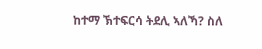ከተማ ኽተፍርሳ ትደሊ ኣለኻ? ስለ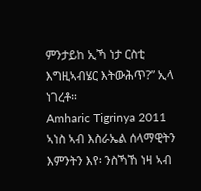ምንታይከ ኢኻ ነታ ርስቲ እግዚኣብሄር እትውሕጥ?” ኢላ ነገረቶ።
Amharic Tigrinya 2011
ኣነስ ኣብ እስራኤል ሰላማዊትን እምንትን እየ፡ ንስኻኸ ነዛ ኣብ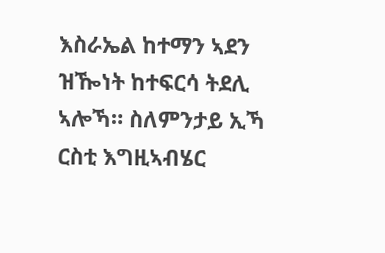እስራኤል ከተማን ኣደን ዝዀነት ከተፍርሳ ትደሊ ኣሎኻ። ስለምንታይ ኢኻ ርስቲ እግዚኣብሄር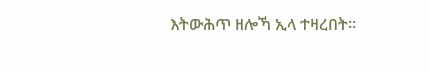እትውሕጥ ዘሎኻ ኢላ ተዛረበት።